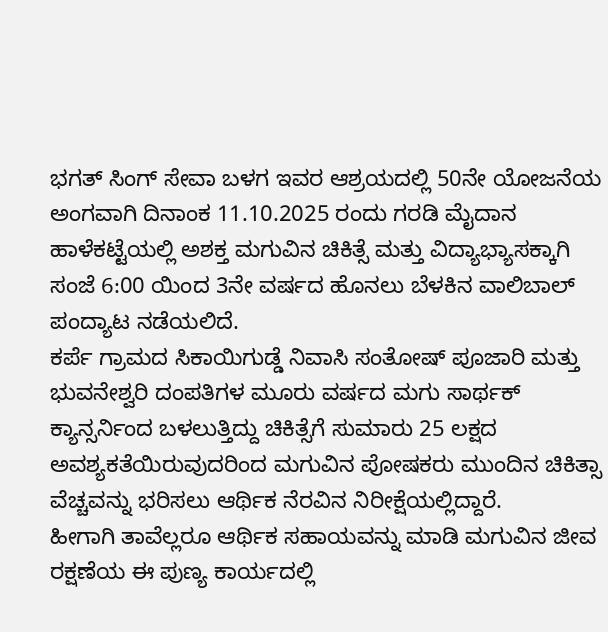ಭಗತ್ ಸಿಂಗ್ ಸೇವಾ ಬಳಗ ಇವರ ಆಶ್ರಯದಲ್ಲಿ 50ನೇ ಯೋಜನೆಯ ಅಂಗವಾಗಿ ದಿನಾಂಕ 11.10.2025 ರಂದು ಗರಡಿ ಮೈದಾನ ಹಾಳೆಕಟ್ಟೆಯಲ್ಲಿ ಅಶಕ್ತ ಮಗುವಿನ ಚಿಕಿತ್ಸೆ ಮತ್ತು ವಿದ್ಯಾಭ್ಯಾಸಕ್ಕಾಗಿ ಸಂಜೆ 6:00 ಯಿಂದ 3ನೇ ವರ್ಷದ ಹೊನಲು ಬೆಳಕಿನ ವಾಲಿಬಾಲ್ ಪಂದ್ಯಾಟ ನಡೆಯಲಿದೆ.
ಕರ್ಪೆ ಗ್ರಾಮದ ಸಿಕಾಯಿಗುಡ್ಡೆ ನಿವಾಸಿ ಸಂತೋಷ್ ಪೂಜಾರಿ ಮತ್ತು ಭುವನೇಶ್ವರಿ ದಂಪತಿಗಳ ಮೂರು ವರ್ಷದ ಮಗು ಸಾರ್ಥಕ್ ಕ್ಯಾನ್ಸರ್ನಿಂದ ಬಳಲುತ್ತಿದ್ದು ಚಿಕಿತ್ಸೆಗೆ ಸುಮಾರು 25 ಲಕ್ಷದ ಅವಶ್ಯಕತೆಯಿರುವುದರಿಂದ ಮಗುವಿನ ಪೋಷಕರು ಮುಂದಿನ ಚಿಕಿತ್ಸಾ ವೆಚ್ಚವನ್ನು ಭರಿಸಲು ಆರ್ಥಿಕ ನೆರವಿನ ನಿರೀಕ್ಷೆಯಲ್ಲಿದ್ದಾರೆ.
ಹೀಗಾಗಿ ತಾವೆಲ್ಲರೂ ಆರ್ಥಿಕ ಸಹಾಯವನ್ನು ಮಾಡಿ ಮಗುವಿನ ಜೀವ ರಕ್ಷಣೆಯ ಈ ಪುಣ್ಯ ಕಾರ್ಯದಲ್ಲಿ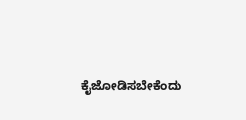ಕೈಜೋಡಿಸಬೇಕೆಂದು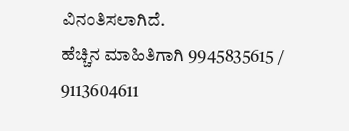ವಿನಂತಿಸಲಾಗಿದೆ.
ಹೆಚ್ಚಿನ ಮಾಹಿತಿಗಾಗಿ 9945835615 / 9113604611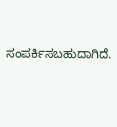ಸಂಪರ್ಕಿಸಬಹುದಾಗಿದೆ.